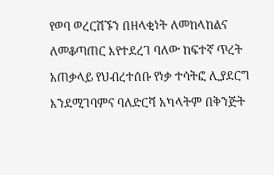የወባ ወረርሽኙን በዘላቂነት ለመከላከልና ለመቆጣጠር እየተደረገ ባለው ከፍተኛ ጥረት አጠቃላይ የህብረተሰቡ የነቃ ተሳትፎ ሊያደርግ እንደሚገባምና ባለድርሻ አካላትም በቅንጅት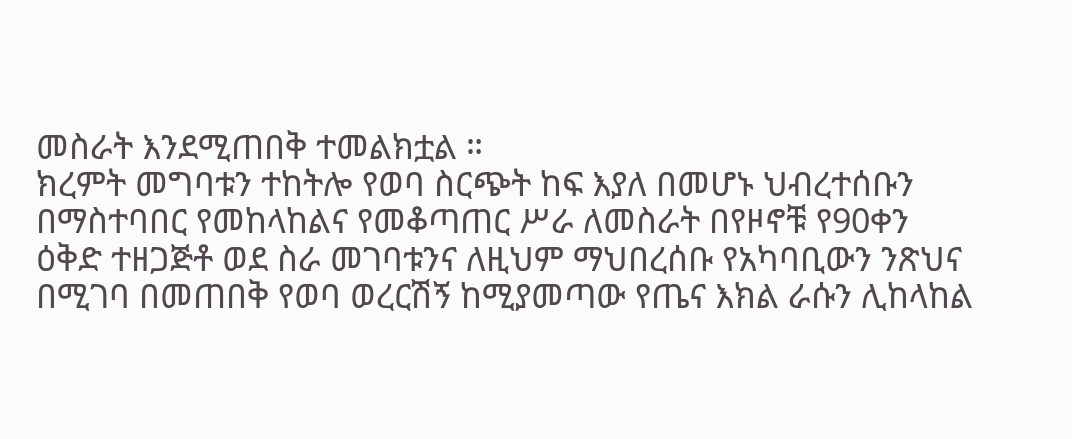መስራት እንደሚጠበቅ ተመልክቷል ።
ክረምት መግባቱን ተከትሎ የወባ ስርጭት ከፍ እያለ በመሆኑ ህብረተሰቡን በማስተባበር የመከላከልና የመቆጣጠር ሥራ ለመስራት በየዞኖቹ የ90ቀን ዕቅድ ተዘጋጅቶ ወደ ስራ መገባቱንና ለዚህም ማህበረሰቡ የአካባቢውን ንጽህና በሚገባ በመጠበቅ የወባ ወረርሽኝ ከሚያመጣው የጤና እክል ራሱን ሊከላከል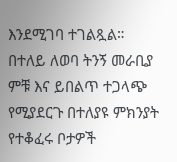እንደሚገባ ተገልጿል።
በተለይ ለወባ ትንኝ መራቢያ ምቹ እና ይበልጥ ተጋላጭ የሚያደርጉ በተለያዩ ምክንያት የተቆፈሩ ቦታዎች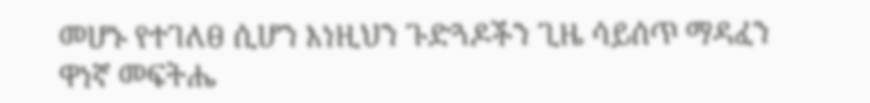መሆኑ የተገለፀ ሲሆን እነዚህን ጉድጓዶችን ጊዜ ሳይሰጥ ማዳፈን ዋነኛ መፍትሔ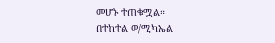መሆኑ ተጠቁሟል።
በተከተል ወ/ሚካኤል